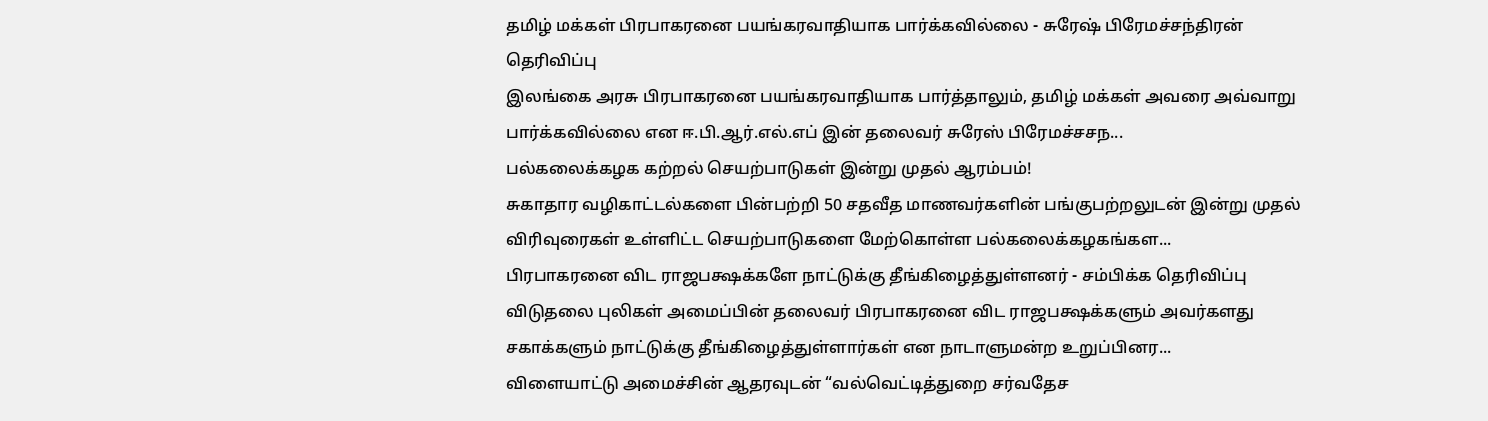தமிழ் மக்கள் பிரபாகரனை பயங்கரவாதியாக பார்க்கவில்லை - சுரேஷ் பிரேமச்சந்திரன் தெரிவிப்பு
இலங்கை அரசு பிரபாகரனை பயங்கரவாதியாக பார்த்தாலும், தமிழ் மக்கள் அவரை அவ்வாறு பார்க்கவில்லை என ஈ.பி.ஆர்.எல்.எப் இன் தலைவர் சுரேஸ் பிரேமச்சசந...
பல்கலைக்கழக கற்றல் செயற்பாடுகள் இன்று முதல் ஆரம்பம்!
சுகாதார வழிகாட்டல்களை பின்பற்றி 50 சதவீத மாணவர்களின் பங்குபற்றலுடன் இன்று முதல் விரிவுரைகள் உள்ளிட்ட செயற்பாடுகளை மேற்கொள்ள பல்கலைக்கழகங்கள...
பிரபாகரனை விட ராஜபக்ஷக்களே நாட்டுக்கு தீங்கிழைத்துள்ளனர் - சம்பிக்க தெரிவிப்பு
விடுதலை புலிகள் அமைப்பின் தலைவர் பிரபாகரனை விட ராஜபக்ஷக்களும் அவர்களது சகாக்களும் நாட்டுக்கு தீங்கிழைத்துள்ளார்கள் என நாடாளுமன்ற உறுப்பினர...
விளையாட்டு அமைச்சின் ஆதரவுடன் “வல்வெட்டித்துறை சர்வதேச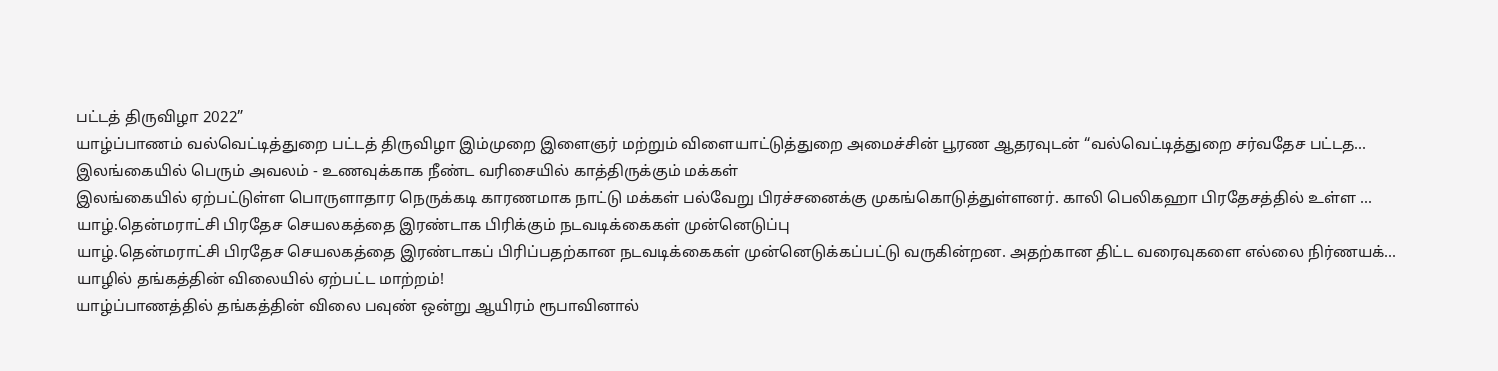பட்டத் திருவிழா 2022”
யாழ்ப்பாணம் வல்வெட்டித்துறை பட்டத் திருவிழா இம்முறை இளைஞர் மற்றும் விளையாட்டுத்துறை அமைச்சின் பூரண ஆதரவுடன் “வல்வெட்டித்துறை சர்வதேச பட்டத...
இலங்கையில் பெரும் அவலம் - உணவுக்காக நீண்ட வரிசையில் காத்திருக்கும் மக்கள்
இலங்கையில் ஏற்பட்டுள்ள பொருளாதார நெருக்கடி காரணமாக நாட்டு மக்கள் பல்வேறு பிரச்சனைக்கு முகங்கொடுத்துள்ளனர். காலி பெலிகஹா பிரதேசத்தில் உள்ள ...
யாழ்.தென்மராட்சி பிரதேச செயலகத்தை இரண்டாக பிரிக்கும் நடவடிக்கைகள் முன்னெடுப்பு
யாழ்.தென்மராட்சி பிரதேச செயலகத்தை இரண்டாகப் பிரிப்பதற்கான நடவடிக்கைகள் முன்னெடுக்கப்பட்டு வருகின்றன. அதற்கான திட்ட வரைவுகளை எல்லை நிர்ணயக்...
யாழில் தங்கத்தின் விலையில் ஏற்பட்ட மாற்றம்!
யாழ்ப்பாணத்தில் தங்கத்தின் விலை பவுண் ஒன்று ஆயிரம் ரூபாவினால்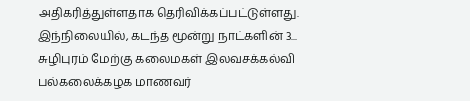அதிகரித்துள்ளதாக தெரிவிக்கப்பட்டுள்ளது. இந்நிலையில், கடந்த மூன்று நாட்களின் 3...
சுழிபுரம் மேற்கு கலைமகள் இலவசக்கல்வி பல்கலைக்கழக மாணவர்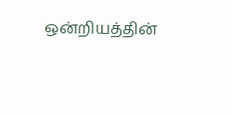ஒன்றியத்தின்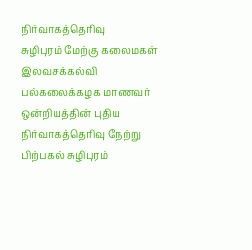நிர்வாகத்தெரிவு
சுழிபுரம் மேற்கு கலைமகள் இலவசக்கல்வி பல்கலைக்கழக மாணவர் ஒன்றியத்தின் புதிய நிர்வாகத்தெரிவு நேற்று பிற்பகல் சுழிபுரம்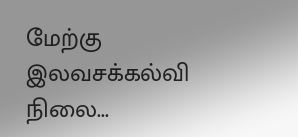மேற்கு இலவசக்கல்வி நிலை...